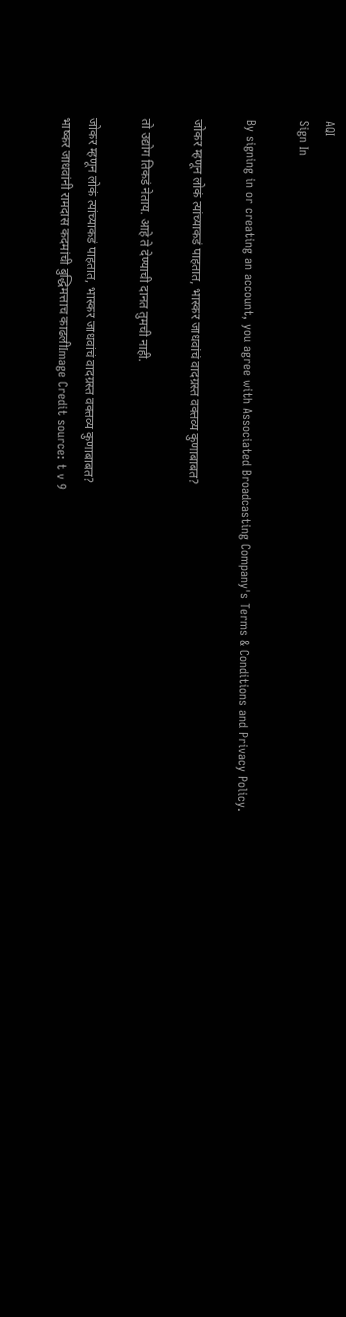AQI
Sign In

By signing in or creating an account, you agree with Associated Broadcasting Company's Terms & Conditions and Privacy Policy.

जोकर म्हणून लोकं त्यांच्याकडं पाहतात, भास्कर जाधवांचं वादग्रस्त वक्तव्य कुणाबाबत?

तो उद्योग तिकडं नेताय. आहे ते देण्याची दानत तुमची नाही.

जोकर म्हणून लोकं त्यांच्याकडं पाहतात, भास्कर जाधवांचं वादग्रस्त वक्तव्य कुणाबाबत?
भाष्कर जाधवांनी रामदास कदमांची बुद्धिमत्ताच काढलीImage Credit source: t v 9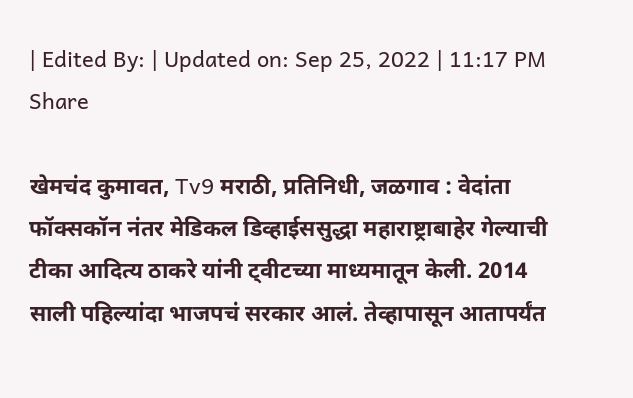| Edited By: | Updated on: Sep 25, 2022 | 11:17 PM
Share

खेमचंद कुमावत, Tv9 मराठी, प्रतिनिधी, जळगाव : वेदांता फॉक्सकॉन नंतर मेडिकल डिव्हाईससुद्धा महाराष्ट्राबाहेर गेल्याची टीका आदित्य ठाकरे यांनी ट्वीटच्या माध्यमातून केली. 2014 साली पहिल्यांदा भाजपचं सरकार आलं. तेव्हापासून आतापर्यंत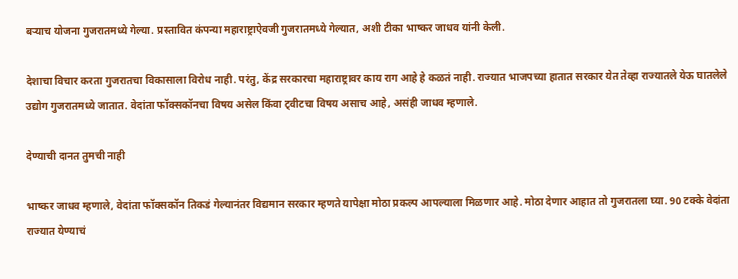बऱ्याच योजना गुजरातमध्ये गेल्या. प्रस्तावित कंपन्या महाराष्ट्राऐवजी गुजरातमध्ये गेल्यात, अशी टीका भाष्कर जाधव यांनी केली.

देशाचा विचार करता गुजरातचा विकासाला विरोध नाही. परंतु, केंद्र सरकारचा महाराष्ट्रावर काय राग आहे हे कळतं नाही. राज्यात भाजपच्या हातात सरकार येत तेव्हा राज्यातले येऊ घातलेले उद्योग गुजरातमध्ये जातात. वेदांता फॉक्सकॉनचा विषय असेल किंवा ट्वीटचा विषय असाच आहे, असंही जाधव म्हणाले.

देण्याची दानत तुमची नाही

भाष्कर जाधव म्हणाले, वेदांता फॉक्सकॉन तिकडं गेल्यानंतर विद्यमान सरकार म्हणते यापेक्षा मोठा प्रकल्प आपल्याला मिळणार आहे. मोठा देणार आहात तो गुजरातला घ्या. 90 टक्के वेदांता राज्यात येण्याचं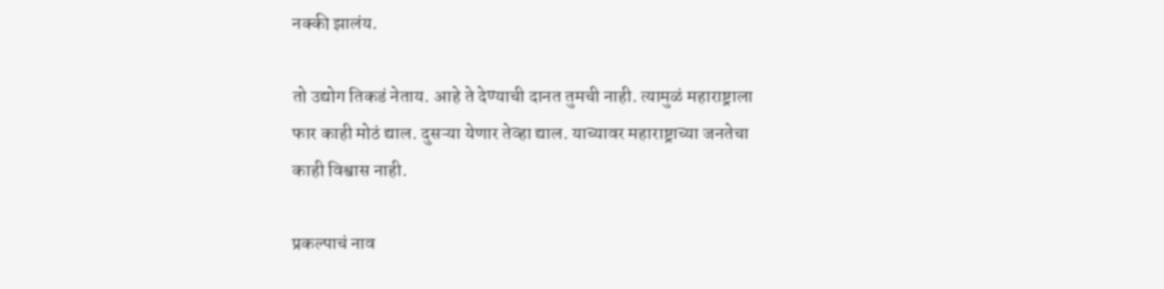नक्की झालंय.

तो उद्योग तिकडं नेताय. आहे ते देण्याची दानत तुमची नाही. त्यामुळं महाराष्ट्राला फार काही मोठं द्याल. दुसऱ्या येणार तेव्हा द्याल. याच्यावर महाराष्ट्राच्या जनतेचा काही विश्वास नाही.

प्रकल्पाचं नाव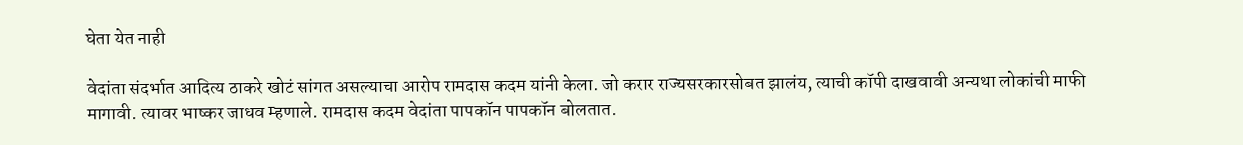घेता येत नाही

वेदांता संदर्भात आदित्य ठाकरे खोटं सांगत असल्याचा आरोप रामदास कदम यांनी केला. जो करार राज्यसरकारसोबत झालंय, त्याची कॉपी दाखवावी अन्यथा लोकांची माफी मागावी. त्यावर भाष्कर जाधव म्हणाले. रामदास कदम वेदांता पापकॉन पापकॉन बोलतात.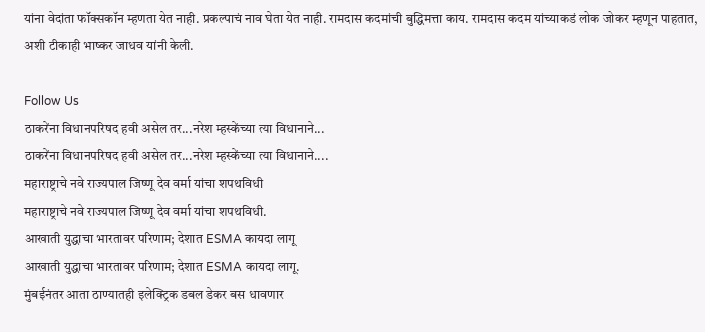यांना वेदांता फॉक्सकॉन म्हणता येत नाही. प्रकल्पाचं नाव घेता येत नाही. रामदास कदमांची बुद्धिमत्ता काय. रामदास कदम यांच्याकडं लोक जोकर म्हणून पाहतात, अशी टीकाही भाष्कर जाधव यांनी केली.

Follow Us
ठाकरेंना विधानपरिषद हवी असेल तर...नरेश म्हस्केंच्या त्या विधानाने...
ठाकरेंना विधानपरिषद हवी असेल तर...नरेश म्हस्केंच्या त्या विधानाने....
महाराष्ट्राचे नवे राज्यपाल जिष्णू देव वर्मा यांचा शपथविधी
महाराष्ट्राचे नवे राज्यपाल जिष्णू देव वर्मा यांचा शपथविधी.
आखाती युद्धाचा भारतावर परिणाम; देशात ESMA कायदा लागू
आखाती युद्धाचा भारतावर परिणाम; देशात ESMA कायदा लागू.
मुंबईनंतर आता ठाण्यातही इलेक्ट्रिक डबल डेकर बस धावणार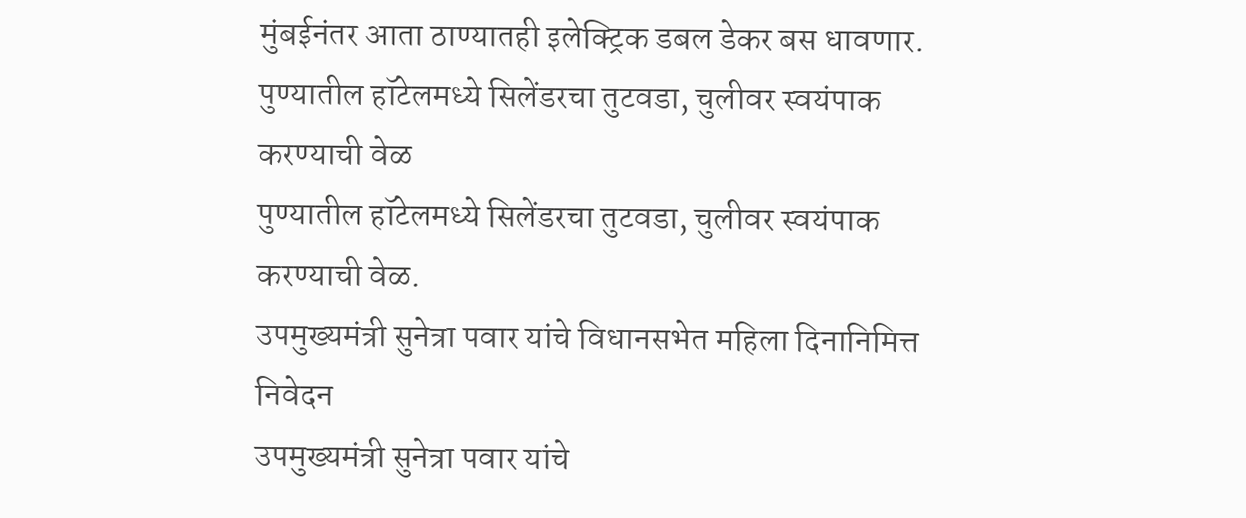मुंबईनंतर आता ठाण्यातही इलेक्ट्रिक डबल डेकर बस धावणार.
पुण्यातील हॉटेलमध्ये सिलेंडरचा तुटवडा, चुलीवर स्वयंपाक करण्याची वेळ
पुण्यातील हॉटेलमध्ये सिलेंडरचा तुटवडा, चुलीवर स्वयंपाक करण्याची वेळ.
उपमुख्यमंत्री सुनेत्रा पवार यांचे विधानसभेत महिला दिनानिमित्त निवेदन
उपमुख्यमंत्री सुनेत्रा पवार यांचे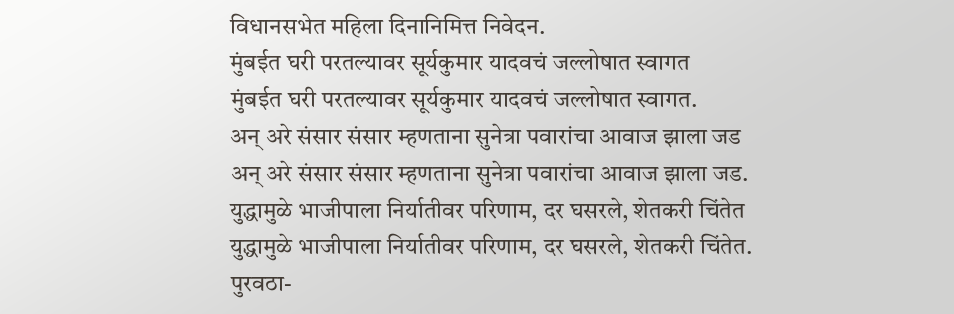विधानसभेत महिला दिनानिमित्त निवेदन.
मुंबईत घरी परतल्यावर सूर्यकुमार यादवचं जल्लोषात स्वागत
मुंबईत घरी परतल्यावर सूर्यकुमार यादवचं जल्लोषात स्वागत.
अन् अरे संसार संसार म्हणताना सुनेत्रा पवारांचा आवाज झाला जड
अन् अरे संसार संसार म्हणताना सुनेत्रा पवारांचा आवाज झाला जड.
युद्धामुळे भाजीपाला निर्यातीवर परिणाम, दर घसरले, शेतकरी चिंतेत
युद्धामुळे भाजीपाला निर्यातीवर परिणाम, दर घसरले, शेतकरी चिंतेत.
पुरवठा-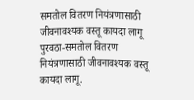समतोल वितरण नियंत्रणासाठी जीवनावश्यक वस्तू कायदा लागू
पुरवठा-समतोल वितरण नियंत्रणासाठी जीवनावश्यक वस्तू कायदा लागू.